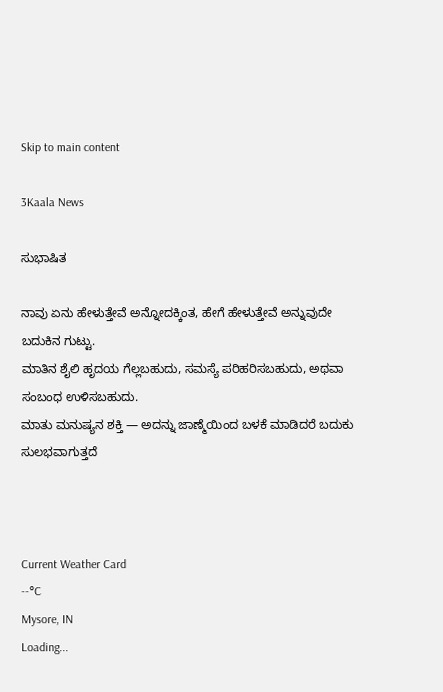Skip to main content

3Kaala News

ಸುಭಾಷಿತ

ನಾವು ಏನು ಹೇಳುತ್ತೇವೆ ಅನ್ನೋದಕ್ಕಿಂತ, ಹೇಗೆ ಹೇಳುತ್ತೇವೆ ಅನ್ನುವುದೇ ಬದುಕಿನ ಗುಟ್ಟು.
ಮಾತಿನ ಶೈಲಿ ಹೃದಯ ಗೆಲ್ಲಬಹುದು, ಸಮಸ್ಯೆ ಪರಿಹರಿಸಬಹುದು, ಅಥವಾ ಸಂಬಂಧ ಉಳಿಸಬಹುದು.
ಮಾತು ಮನುಷ್ಯನ ಶಕ್ತಿ — ಅದನ್ನು ಜಾಣ್ಮೆಯಿಂದ ಬಳಕೆ ಮಾಡಿದರೆ ಬದುಕು ಸುಲಭವಾಗುತ್ತದೆ



Current Weather Card
--°C
Mysore, IN
Loading...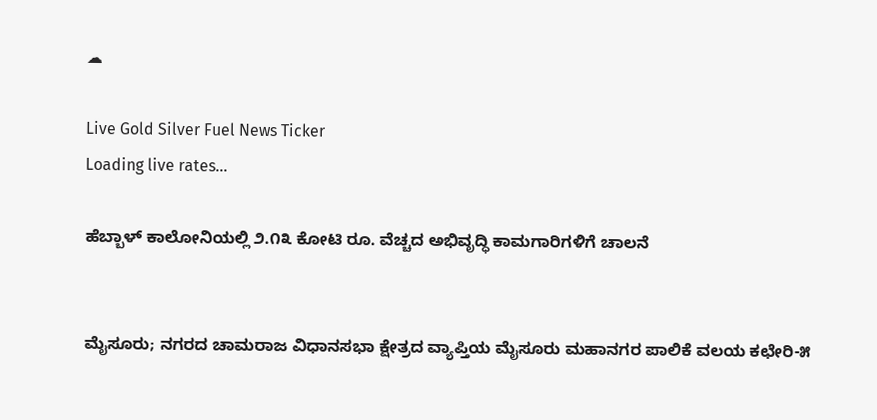☁

Live Gold Silver Fuel News Ticker
Loading live rates...

ಹೆಬ್ಬಾಳ್ ಕಾಲೋನಿಯಲ್ಲಿ ೨.೧೩ ಕೋಟಿ ರೂ. ವೆಚ್ಚದ ಅಭಿವೃದ್ಧಿ ಕಾಮಗಾರಿಗಳಿಗೆ ಚಾಲನೆ


ಮೈಸೂರು; ನಗರದ ಚಾಮರಾಜ ವಿಧಾನಸಭಾ ಕ್ಷೇತ್ರದ ವ್ಯಾಪ್ತಿಯ ಮೈಸೂರು ಮಹಾನಗರ ಪಾಲಿಕೆ ವಲಯ ಕಛೇರಿ-೫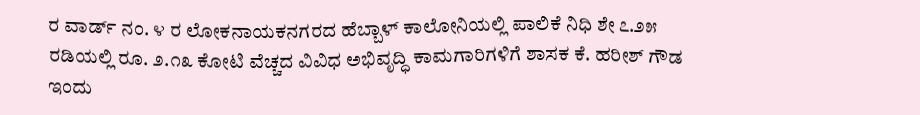ರ ವಾರ್ಡ್ ನಂ. ೪ ರ ಲೋಕನಾಯಕನಗರದ ಹೆಬ್ಬಾಳ್ ಕಾಲೋನಿಯಲ್ಲಿ ಪಾಲಿಕೆ ನಿಧಿ ಶೇ ೭.೨೫ ರಡಿಯಲ್ಲಿ ರೂ. ೨.೧೩ ಕೋಟಿ ವೆಚ್ಚದ ವಿವಿಧ ಅಭಿವೃದ್ಧಿ ಕಾಮಗಾರಿಗಳಿಗೆ ಶಾಸಕ ಕೆ. ಹರೀಶ್ ಗೌಡ ಇಂದು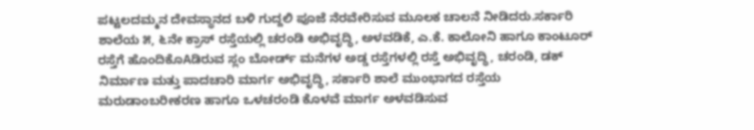ಪಟ್ಟಲದಮ್ಮನ ದೇವಸ್ಥಾನದ ಬಳಿ ಗುದ್ದಲಿ ಪೂಜೆ ನೆರವೇರಿಸುವ ಮೂಲಕ ಚಾಲನೆ ನೀಡಿದರು.ಸರ್ಕಾರಿ ಶಾಲೆಯ ೫, ೬ನೇ ಕ್ರಾಸ್ ರಸ್ತೆಯಲ್ಲಿ ಚರಂಡಿ ಅಭಿವೃದ್ಧಿ, ಅಳವಡಿಕೆ, ಎ.ಕೆ. ಕಾಲೋನಿ ಹಾಗೂ ಕಾಂಟೂರ್ ರಸ್ತೆಗೆ ಹೊಂದಿಕೊAಡಿರುವ ಸ್ಲಂ ಬೋರ್ಡ್ ಮನೆಗಳ ಅಡ್ಡ ರಸ್ತೆಗಳಲ್ಲಿ ರಸ್ತೆ ಅಭಿವೃದ್ಧಿ, ಚರಂಡಿ, ಡಕ್ ನಿರ್ಮಾಣ ಮತ್ತು ಪಾದಚಾರಿ ಮಾರ್ಗ ಅಭಿವೃದ್ಧಿ, ಸರ್ಕಾರಿ ಶಾಲೆ ಮುಂಭಾಗದ ರಸ್ತೆಯ ಮರುಡಾಂಬರೀಕರಣ ಹಾಗೂ ಒಳಚರಂಡಿ ಕೊಳವೆ ಮಾರ್ಗ ಅಳವಡಿಸುವ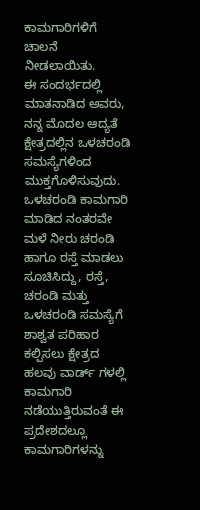ಕಾಮಗಾರಿಗಳಿಗೆ ಚಾಲನೆ ನೀಡಲಾಯಿತು.
ಈ ಸಂದರ್ಭದಲ್ಲಿ ಮಾತನಾಡಿದ ಅವರು, ನನ್ನ ಮೊದಲ ಆದ್ಯತೆ ಕ್ಷೇತ್ರದಲ್ಲಿನ ಒಳಚರಂಡಿ ಸಮಸ್ಯೆಗಳಿಂದ ಮುಕ್ತಗೊಳಿಸುವುದು. ಒಳಚರಂಡಿ ಕಾಮಗಾರಿ ಮಾಡಿದ ನಂತರವೇ ಮಳೆ ನೀರು ಚರಂಡಿ ಹಾಗೂ ರಸ್ತೆ ಮಾಡಲು ಸೂಚಿಸಿದ್ದು, ರಸ್ತೆ, ಚರಂಡಿ ಮತ್ತು ಒಳಚರಂಡಿ ಸಮಸ್ಯೆಗೆ ಶಾಶ್ವತ ಪರಿಹಾರ ಕಲ್ಪಿಸಲು ಕ್ಷೇತ್ರದ ಹಲವು ವಾರ್ಡ್ ಗಳಲ್ಲಿ ಕಾಮಗಾರಿ ನಡೆಯುತ್ತಿರುವಂತೆ ಈ ಪ್ರದೇಶದಲ್ಲೂ ಕಾಮಗಾರಿಗಳನ್ನು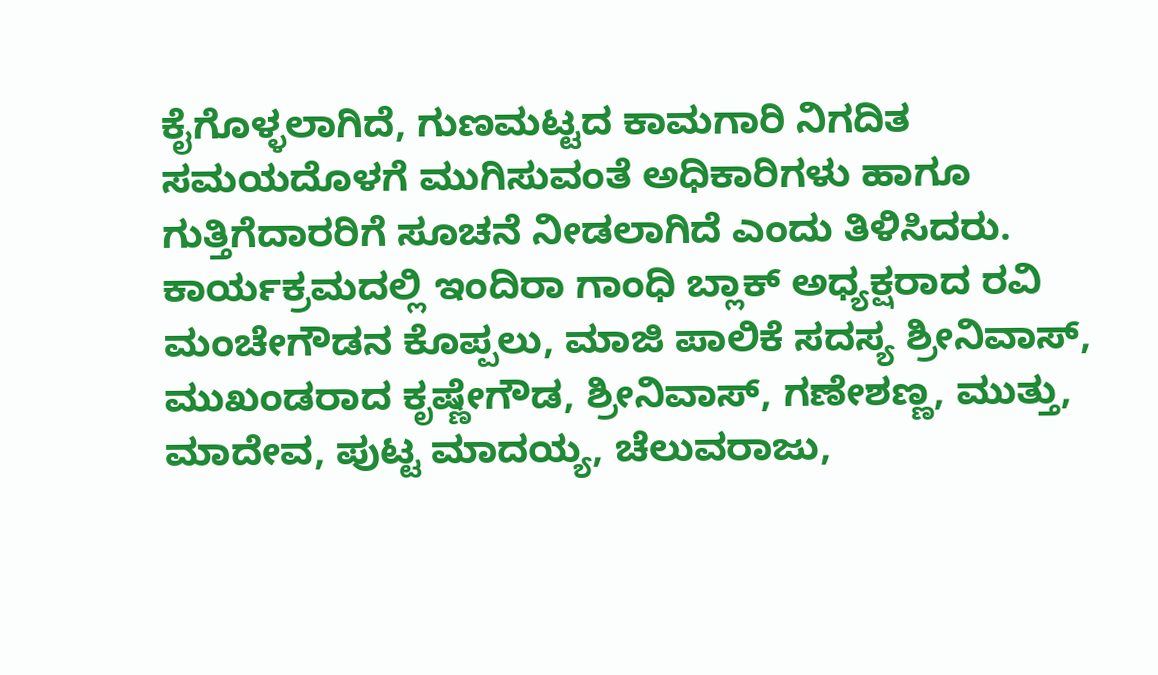ಕೈಗೊಳ್ಳಲಾಗಿದೆ, ಗುಣಮಟ್ಟದ ಕಾಮಗಾರಿ ನಿಗದಿತ ಸಮಯದೊಳಗೆ ಮುಗಿಸುವಂತೆ ಅಧಿಕಾರಿಗಳು ಹಾಗೂ ಗುತ್ತಿಗೆದಾರರಿಗೆ ಸೂಚನೆ ನೀಡಲಾಗಿದೆ ಎಂದು ತಿಳಿಸಿದರು.
ಕಾರ್ಯಕ್ರಮದಲ್ಲಿ ಇಂದಿರಾ ಗಾಂಧಿ ಬ್ಲಾಕ್ ಅಧ್ಯಕ್ಷರಾದ ರವಿ ಮಂಚೇಗೌಡನ ಕೊಪ್ಪಲು, ಮಾಜಿ ಪಾಲಿಕೆ ಸದಸ್ಯ ಶ್ರೀನಿವಾಸ್, ಮುಖಂಡರಾದ ಕೃಷ್ಣೇಗೌಡ, ಶ್ರೀನಿವಾಸ್, ಗಣೇಶಣ್ಣ, ಮುತ್ತು, ಮಾದೇವ, ಪುಟ್ಟ ಮಾದಯ್ಯ, ಚೆಲುವರಾಜು,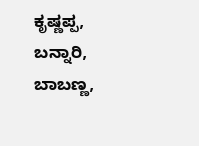ಕೃಷ್ಣಪ್ಪ, ಬನ್ನಾರಿ, ಬಾಬಣ್ಣ,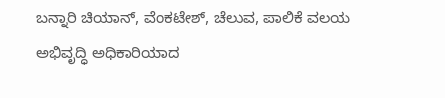ಬನ್ನಾರಿ ಚಿಯಾನ್, ವೆಂಕಟೇಶ್, ಚೆಲುವ, ಪಾಲಿಕೆ ವಲಯ ಅಭಿವೃದ್ಧಿ ಅಧಿಕಾರಿಯಾದ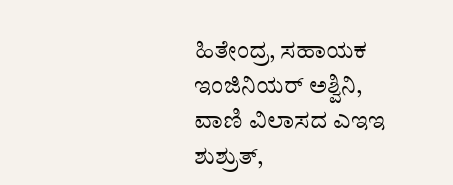ಹಿತೇಂದ್ರ, ಸಹಾಯಕ ಇಂಜಿನಿಯರ್ ಅಶ್ವಿನಿ, ವಾಣಿ ವಿಲಾಸದ ಎಇಇ ಶುಶ್ರುತ್,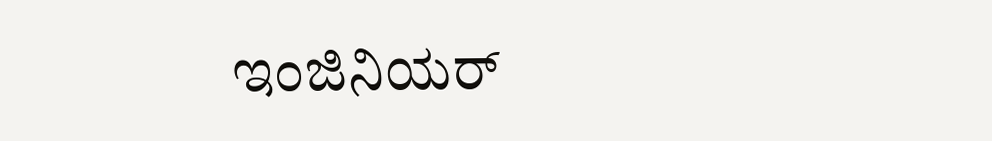ಇಂಜಿನಿಯರ್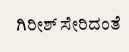ಗಿರೀಶ್ ಸೇರಿದಂತೆ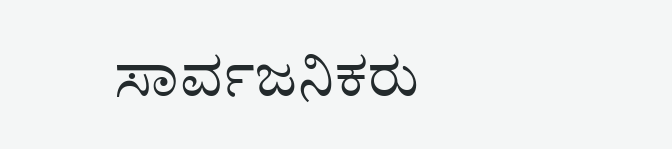ಸಾರ್ವಜನಿಕರು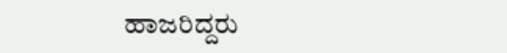ಹಾಜರಿದ್ದರು